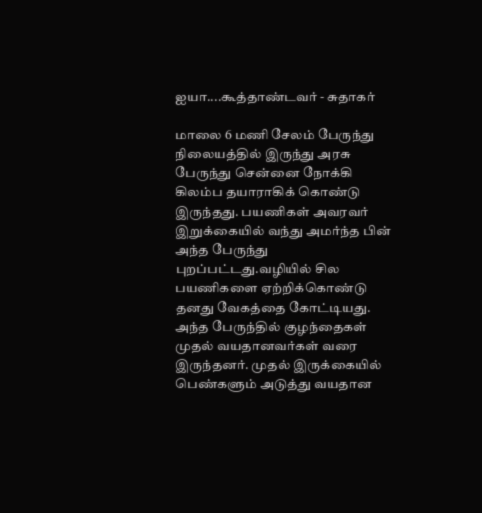ஐயா....கூத்தாண்டவர் - சுதாகர்

மாலை 6 மணி சேலம் பேருந்து நிலையத்தில் இருந்து அரசு பேருந்து சென்னை நோக்கி கிலம்ப தயாராகிக் கொண்டு இருந்தது. பயணிகள் அவரவர் இறுக்கையில் வந்து அமர்ந்த பின் அந்த பேருந்து புறப்பட்டது.வழியில் சில பயணிகளை ஏற்றிக்கொண்டு தனது வேகத்தை கோட்டியது. அந்த பேருந்தில் குழந்தைகள் முதல் வயதானவர்கள் வரை இருந்தனர். முதல் இருக்கையில் பெண்களும் அடுத்து வயதான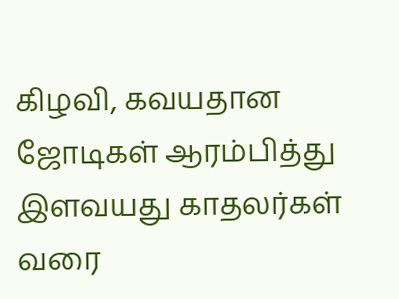கிழவி, கவயதான ஜோடிகள் ஆரம்பித்து இளவயது காதலர்கள் வரை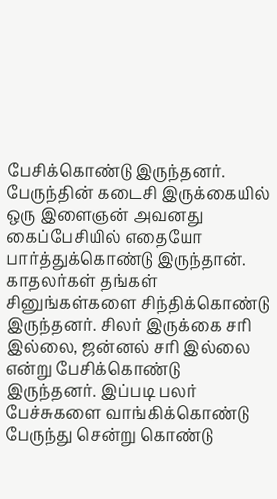பேசிக்கொண்டு இருந்தனர். பேருந்தின் கடைசி இருக்கையில் ஒரு இளைஞன் அவனது கைப்பேசியில் எதையோ பார்த்துக்கொண்டு இருந்தான்.
காதலர்கள் தங்கள் சினுங்கள்களை சிந்திக்கொண்டு இருந்தனர். சிலர் இருக்கை சரி இல்லை, ஜன்னல் சரி இல்லை என்று பேசிக்கொண்டு இருந்தனர். இப்படி பலர் பேச்சுகளை வாங்கிக்கொண்டு பேருந்து சென்று கொண்டு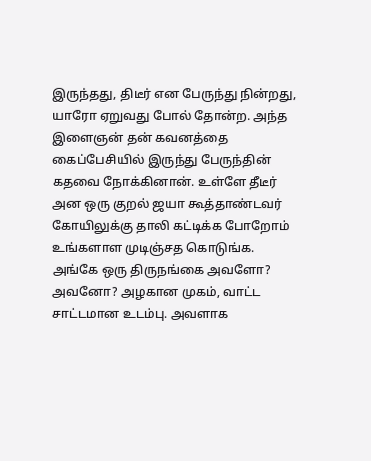இருந்தது, திடீர் என பேருந்து நின்றது, யாரோ ஏறுவது போல் தோன்ற. அந்த இளைஞன் தன் கவனத்தை கைப்பேசியில் இருந்து பேருந்தின் கதவை நோக்கினான். உள்ளே தீடீர் அன ஒரு குறல் ஜயா கூத்தாண்டவர் கோயிலுக்கு தாலி கட்டிக்க போறோம் உங்களாள முடிஞ்சத கொடுங்க.
அங்கே ஒரு திருநங்கை அவளோ? அவனோ? அழகான முகம், வாட்ட சாட்டமான உடம்பு. அவளாக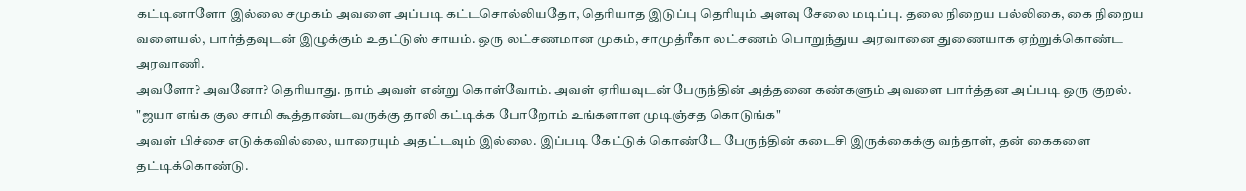கட்டினாளோ இல்லை சமுகம் அவளை அப்படி கட்டசொல்லியதோ, தெரியாத இடுப்பு தெரியும் அளவு சேலை மடிப்பு. தலை நிறைய பல்லிகை, கை நிறைய வளையல், பார்த்தவுடன் இழுக்கும் உதட்டுஸ் சாயம். ஒரு லட்சணமான முகம், சாமுத்ரீகா லட்சணம் பொறுந்துய அரவானை துணையாக ஏற்றுக்கொண்ட அரவாணி.
அவளோ? அவனோ? தெரியாது. நாம் அவள் என்று கொள்வோம். அவள் ஏரியவுடன் பேருந்தின் அத்தனை கண்களும் அவளை பார்த்தன அப்படி ஒரு குறல்.
"ஜயா எங்க குல சாமி கூத்தாண்டவருக்கு தாலி கட்டிக்க போறோம் உங்களாள முடிஞ்சத கொடுங்க"
அவள் பிச்சை எடுக்கவில்லை, யாரையும் அதட்டவும் இல்லை. இப்படி கேட்டுக் கொண்டே பேருந்தின் கடைசி இருக்கைக்கு வந்தாள், தன் கைகளை தட்டிக்கொண்டு.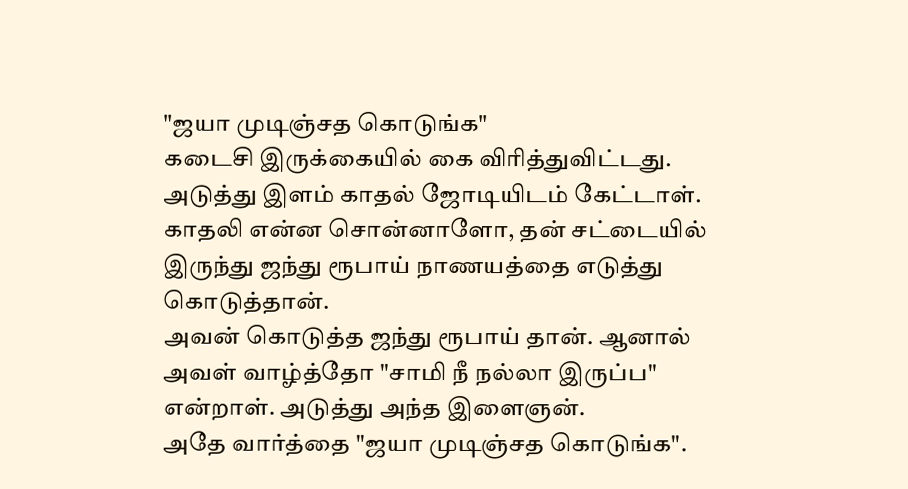"ஜயா முடிஞ்சத கொடுங்க"
கடைசி இருக்கையில் கை விரித்துவிட்டது. அடுத்து இளம் காதல் ஜோடியிடம் கேட்டாள்.
காதலி என்ன சொன்னாளோ, தன் சட்டையில் இருந்து ஜந்து ரூபாய் நாணயத்தை எடுத்து கொடுத்தான்.
அவன் கொடுத்த ஜந்து ரூபாய் தான். ஆனால் அவள் வாழ்த்தோ "சாமி நீ நல்லா இருப்ப" என்றாள். அடுத்து அந்த இளைஞன்.
அதே வார்த்தை "ஜயா முடிஞ்சத கொடுங்க".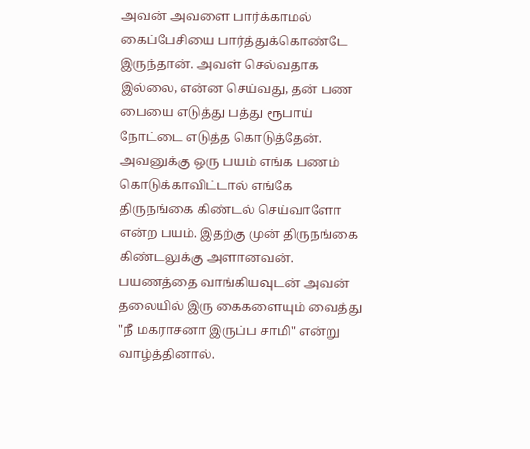அவன் அவளை பார்க்காமல் கைப்பேசியை பார்த்துக்கொண்டே இருந்தான். அவள் செல்வதாக இல்லை, என்ன செய்வது, தன் பண பையை எடுத்து பத்து ரூபாய் நோட்டை எடுத்த கொடுத்தேன். அவனுக்கு ஒரு பயம் எங்க பணம் கொடுக்காவிட்டால் எங்கே திருநங்கை கிண்டல் செய்வாளோ என்ற பயம். இதற்கு முன் திருநங்கை கிண்டலுக்கு அளானவன். பயணத்தை வாங்கியவுடன் அவன் தலையில் இரு கைகளையும் வைத்து "நீ மகராசனா இருப்ப சாமி" என்று வாழ்த்தினால்.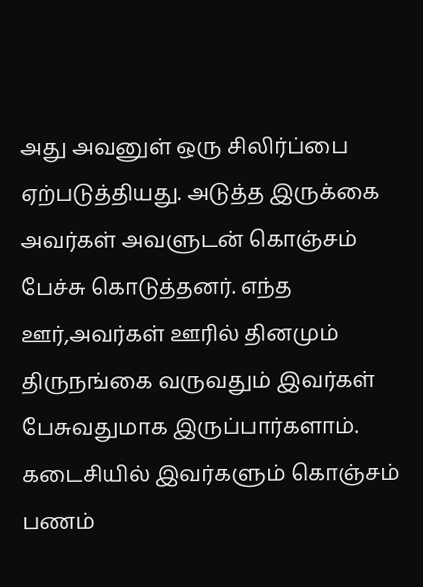அது அவனுள் ஒரு சிலிர்ப்பை ஏற்படுத்தியது. அடுத்த இருக்கை அவர்கள் அவளுடன் கொஞ்சம் பேச்சு கொடுத்தனர். எந்த ஊர்,அவர்கள் ஊரில் தினமும் திருநங்கை வருவதும் இவர்கள் பேசுவதுமாக இருப்பார்களாம். கடைசியில் இவர்களும் கொஞ்சம் பணம்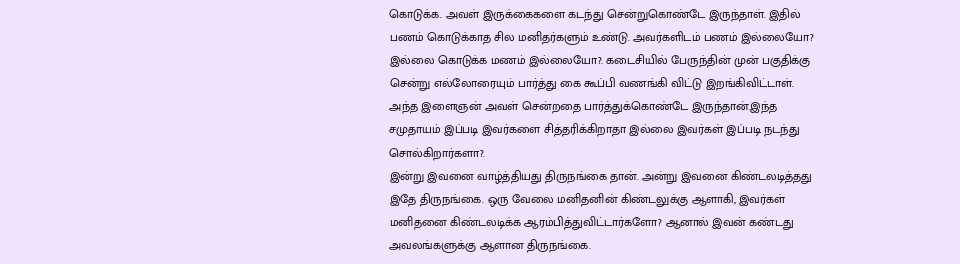கொடுக்க. அவள் இருக்கைகளை கடந்து சென்றுகொண்டே இருந்தாள். இதில் பணம் கொடுக்காத சில மனிதர்களும் உண்டு. அவர்களிடம் பணம் இல்லையோ? இல்லை கொடுக்க மணம் இல்லையோ?. கடைசியில் பேருந்தின் முன் பகுதிக்கு சென்று எல்லோரையும் பார்த்து கை கூப்பி வணங்கி விட்டு இறங்கிவிட்டாள்.
அந்த இளைஞன் அவள் சென்றதை பார்த்துக்கொண்டே இருந்தான்.இந்த சமுதாயம் இப்படி இவர்களை சித்தரிக்கிறாதா இல்லை இவர்கள் இப்படி நடந்து சொல்கிறார்களா?.
இன்று இவனை வாழ்த்தியது திருநங்கை தான். அன்று இவனை கிண்டலடித்தது இதே திருநங்கை. ஒரு வேலை மனிதனின் கிண்டலுக்கு ஆளாகி, இவர்கள் மனிதனை கிண்டலடிக்க ஆரம்பித்துவிட்டார்களோ? ஆனால் இவன் கண்டது அவலங்களுக்கு ஆளான திருநங்கை.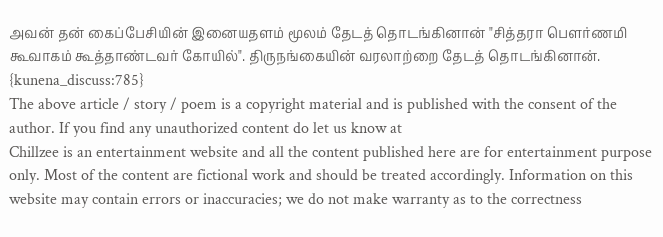அவன் தன் கைப்பேசியின் இனையதளம் மூலம் தேடத் தொடங்கினான் "சித்தரா பௌர்ணமி கூவாகம் கூத்தாண்டவர் கோயில்". திருநங்கையின் வரலாற்றை தேடத் தொடங்கினான்.
{kunena_discuss:785}
The above article / story / poem is a copyright material and is published with the consent of the author. If you find any unauthorized content do let us know at
Chillzee is an entertainment website and all the content published here are for entertainment purpose only. Most of the content are fictional work and should be treated accordingly. Information on this website may contain errors or inaccuracies; we do not make warranty as to the correctness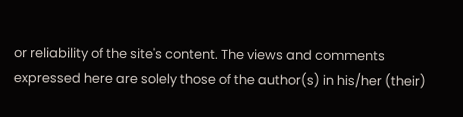or reliability of the site's content. The views and comments expressed here are solely those of the author(s) in his/her (their)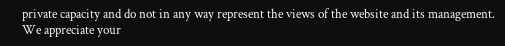private capacity and do not in any way represent the views of the website and its management. We appreciate your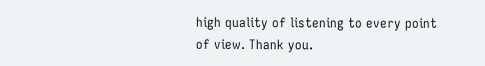high quality of listening to every point of view. Thank you.